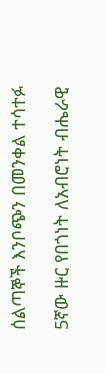ሰልጣኞች እንቦጭን በመንቀል ተሳተፉ

5ኛው ዙር የበጎነት ለአብሮነት ብሔራዊ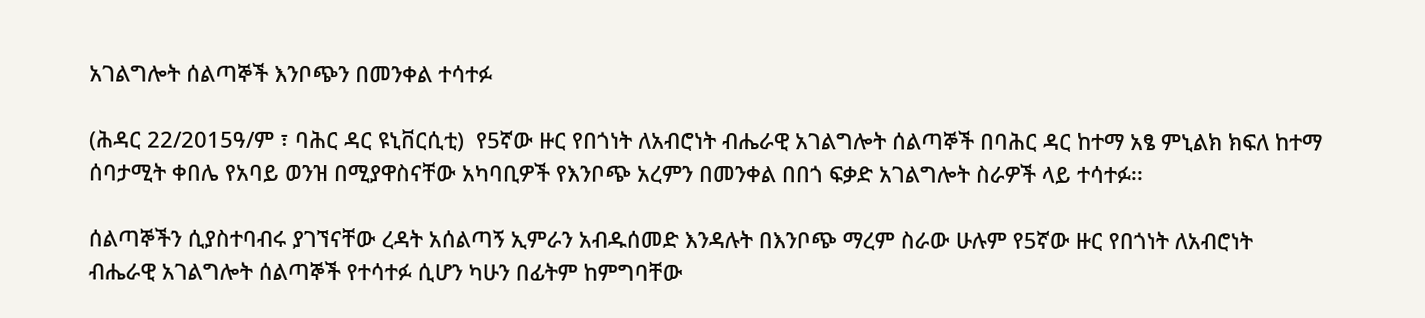አገልግሎት ሰልጣኞች እንቦጭን በመንቀል ተሳተፉ

(ሕዳር 22/2015ዓ/ም ፣ ባሕር ዳር ዩኒቨርሲቲ)  የ5ኛው ዙር የበጎነት ለአብሮነት ብሔራዊ አገልግሎት ሰልጣኞች በባሕር ዳር ከተማ አፄ ምኒልክ ክፍለ ከተማ ሰባታሚት ቀበሌ የአባይ ወንዝ በሚያዋስናቸው አካባቢዎች የእንቦጭ አረምን በመንቀል በበጎ ፍቃድ አገልግሎት ስራዎች ላይ ተሳተፉ፡፡

ሰልጣኞችን ሲያስተባብሩ ያገኘናቸው ረዳት አሰልጣኝ ኢምራን አብዱሰመድ እንዳሉት በእንቦጭ ማረም ስራው ሁሉም የ5ኛው ዙር የበጎነት ለአብሮነት ብሔራዊ አገልግሎት ሰልጣኞች የተሳተፉ ሲሆን ካሁን በፊትም ከምግባቸው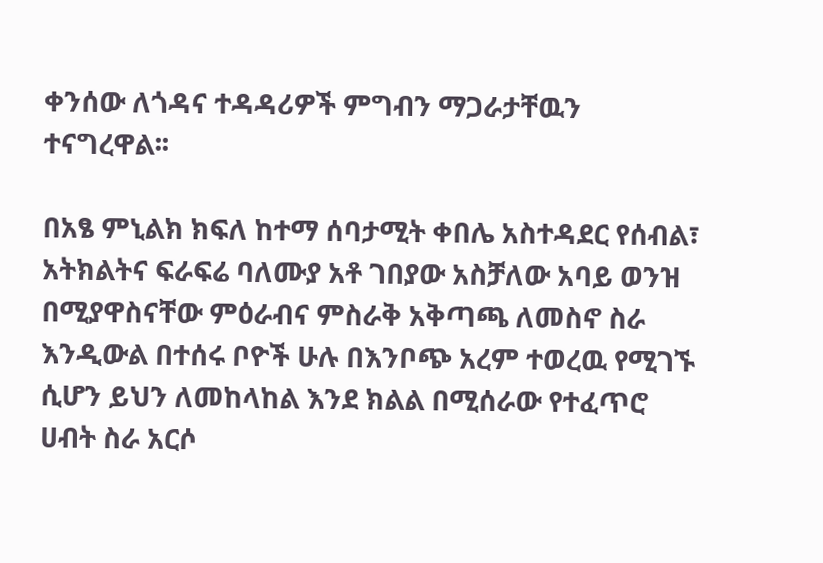ቀንሰው ለጎዳና ተዳዳሪዎች ምግብን ማጋራታቸዉን ተናግረዋል፡፡

በአፄ ምኒልክ ክፍለ ከተማ ሰባታሚት ቀበሌ አስተዳደር የሰብል፣ አትክልትና ፍራፍሬ ባለሙያ አቶ ገበያው አስቻለው አባይ ወንዝ በሚያዋስናቸው ምዕራብና ምስራቅ አቅጣጫ ለመስኖ ስራ እንዲውል በተሰሩ ቦዮች ሁሉ በእንቦጭ አረም ተወረዉ የሚገኙ ሲሆን ይህን ለመከላከል እንደ ክልል በሚሰራው የተፈጥሮ ሀብት ስራ አርሶ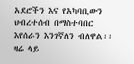አደሮችን እና የአካባቢውን ህብረተሰብ በማስተባበር እየሰራን እንገኛለን ብለዋል፡፡ ዛሬ ላይ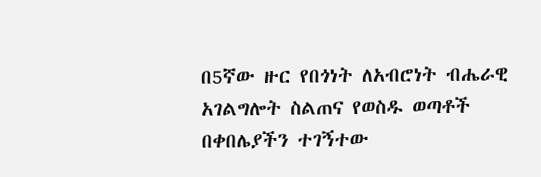በ5ኛው ዙር የበጎነት ለአብሮነት ብሔራዊ አገልግሎት ስልጠና የወስዱ ወጣቶች በቀበሌያችን ተገኝተው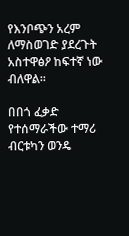የእንቦጭን አረም ለማስወገድ ያደረጉት አስተዋፅዖ ከፍተኛ ነው ብለዋል፡፡

በበጎ ፈቃድ የተሰማራችው ተማሪ ብርቱካን ወንዴ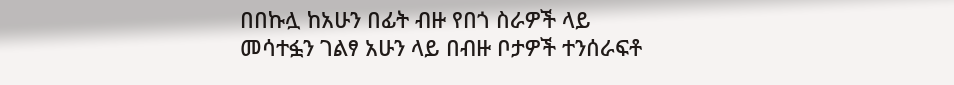በበኩሏ ከአሁን በፊት ብዙ የበጎ ስራዎች ላይ መሳተፏን ገልፃ አሁን ላይ በብዙ ቦታዎች ተንሰራፍቶ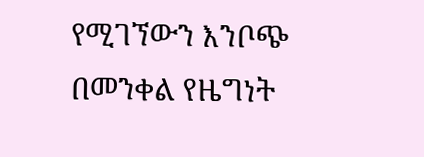የሚገኘውን እንቦጭ በመንቀል የዜግነት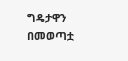ግዴታዋን በመወጣቷ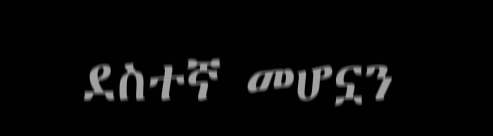ደስተኛ መሆኗን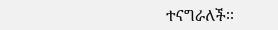ተናግራለች፡፡